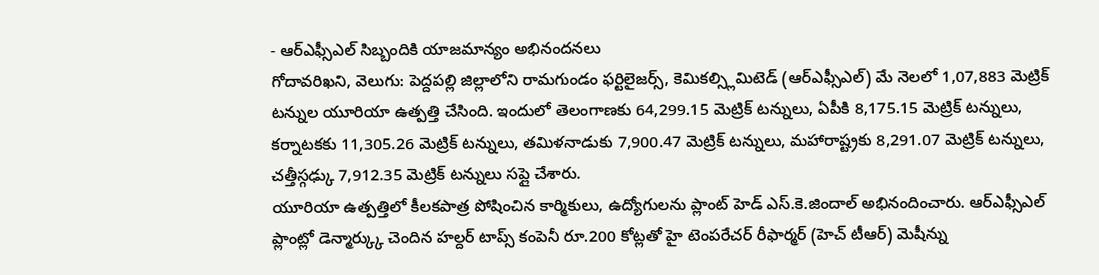- ఆర్ఎఫ్సీఎల్ సిబ్బందికి యాజమాన్యం అభినందనలు
గోదావరిఖని, వెలుగు: పెద్దపల్లి జిల్లాలోని రామగుండం ఫర్టిలైజర్స్, కెమికల్స్లిమిటెడ్ (ఆర్ఎఫ్సీఎల్) మే నెలలో 1,07,883 మెట్రిక్ టన్నుల యూరియా ఉత్పత్తి చేసింది. ఇందులో తెలంగాణకు 64,299.15 మెట్రిక్ టన్నులు, ఏపీకి 8,175.15 మెట్రిక్ టన్నులు, కర్నాటకకు 11,305.26 మెట్రిక్ టన్నులు, తమిళనాడుకు 7,900.47 మెట్రిక్ టన్నులు, మహారాష్ట్రకు 8,291.07 మెట్రిక్ టన్నులు, చత్తీస్గఢ్కు 7,912.35 మెట్రిక్ టన్నులు సప్లై చేశారు.
యూరియా ఉత్పత్తిలో కీలకపాత్ర పోషించిన కార్మికులు, ఉద్యోగులను ప్లాంట్ హెడ్ ఎస్.కె.జిందాల్ అభినందించారు. ఆర్ఎఫ్సీఎల్ ప్లాంట్లో డెన్మార్క్కు చెందిన హల్దర్ టాప్స్ కంపెనీ రూ.200 కోట్లతో హై టెంపరేచర్ రీఫార్మర్ (హెచ్ టీఆర్) మెషీన్ను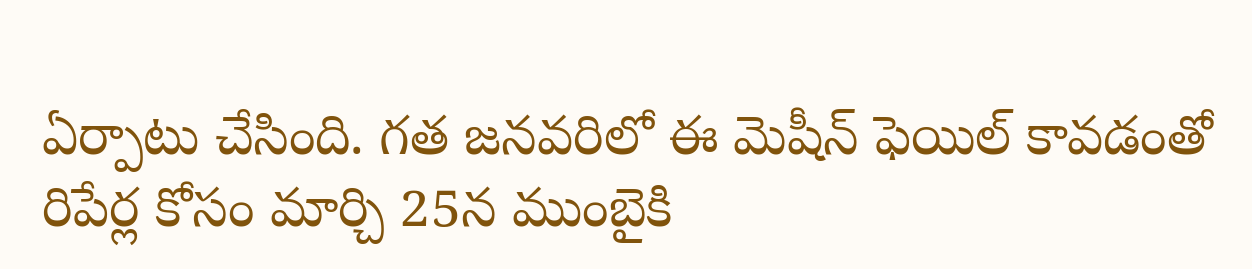ఏర్పాటు చేసింది. గత జనవరిలో ఈ మెషీన్ ఫెయిల్ కావడంతో రిపేర్ల కోసం మార్చి 25న ముంబైకి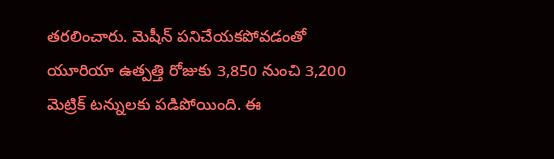తరలించారు. మెషీన్ పనిచేయకపోవడంతో యూరియా ఉత్పత్తి రోజుకు 3,850 నుంచి 3,200 మెట్రిక్ టన్నులకు పడిపోయింది. ఈ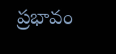ప్రభావం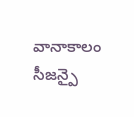వానాకాలం సీజన్పై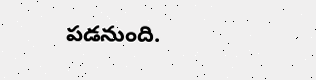పడనుంది.